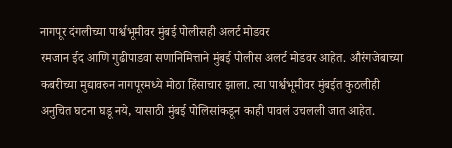नागपूर दंगलीच्या पार्श्वभूमीवर मुंबई पोलीसही अलर्ट मोडवर
रमजान ईद आणि गुढीपाडवा सणानिमित्ताने मुंबई पोलीस अलर्ट मोडवर आहेत. औरंगजेबाच्या कबरीच्या मुद्यावरुन नागपूरमध्ये मोठा हिंसाचार झाला. त्या पार्श्वभूमीवर मुंबईत कुठलीही अनुचित घटना घडू नये, यासाठी मुंबई पोलिसांकडून काही पावलं उचलली जात आहेत.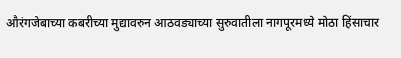औरंगजेबाच्या कबरीच्या मुद्यावरुन आठवड्याच्या सुरुवातीला नागपूरमध्ये मोठा हिंसाचार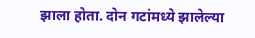झाला होता. दोन गटांमध्ये झालेल्या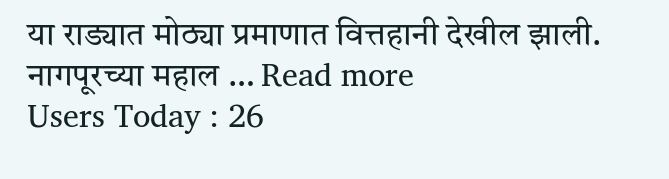या राड्यात मोठ्या प्रमाणात वित्तहानी देखील झाली. नागपूरच्या महाल … Read more
Users Today : 26